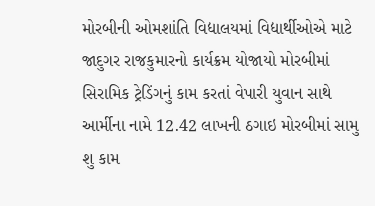મોરબીની ઓમશાંતિ વિદ્યાલયમાં વિદ્યાર્થીઓએ માટે જાદુગર રાજકુમારનો કાર્યક્રમ યોજાયો મોરબીમાં સિરામિક ટ્રેડિંગનું કામ કરતાં વેપારી યુવાન સાથે આર્મીના નામે 12.42 લાખની ઠગાઇ મોરબીમાં સામુ શુ કામ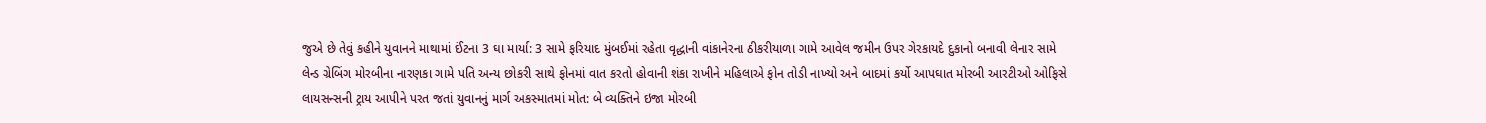જુએ છે તેવું કહીને યુવાનને માથામાં ઈંટના 3 ઘા માર્યા: 3 સામે ફરિયાદ મુંબઈમાં રહેતા વૃદ્ધાની વાંકાનેરના ઠીકરીયાળા ગામે આવેલ જમીન ઉપર ગેરકાયદે દુકાનો બનાવી લેનાર સામે લેન્ડ ગ્રેબિંગ મોરબીના નારણકા ગામે પતિ અન્ય છોકરી સાથે ફોનમાં વાત કરતો હોવાની શંકા રાખીને મહિલાએ ફોન તોડી નાખ્યો અને બાદમાં કર્યો આપઘાત મોરબી આરટીઓ ઓફિસે લાયસન્સની ટ્રાય આપીને પરત જતાં યુવાનનું માર્ગ અકસ્માતમાં મોત: બે વ્યક્તિને ઇજા મોરબી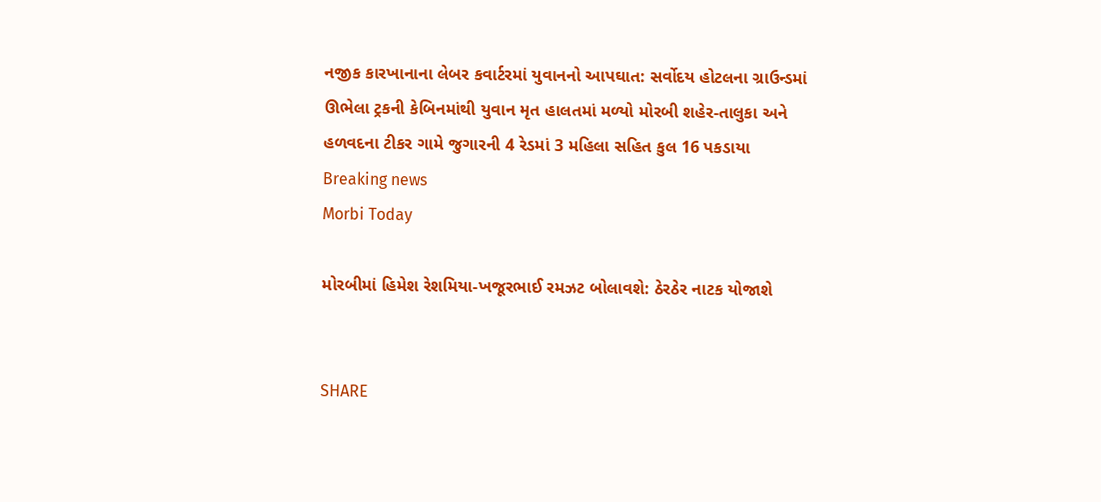નજીક કારખાનાના લેબર કવાર્ટરમાં યુવાનનો આપઘાત: સર્વોદય હોટલના ગ્રાઉન્ડમાં ઊભેલા ટ્રકની કેબિનમાંથી યુવાન મૃત હાલતમાં મળ્યો મોરબી શહેર-તાલુકા અને હળવદના ટીકર ગામે જુગારની 4 રેડમાં 3 મહિલા સહિત કુલ 16 પકડાયા
Breaking news
Morbi Today

મોરબીમાં હિમેશ રેશમિયા-ખજૂરભાઈ રમઝટ બોલાવશે: ઠેરઠેર નાટક યોજાશે


SHARE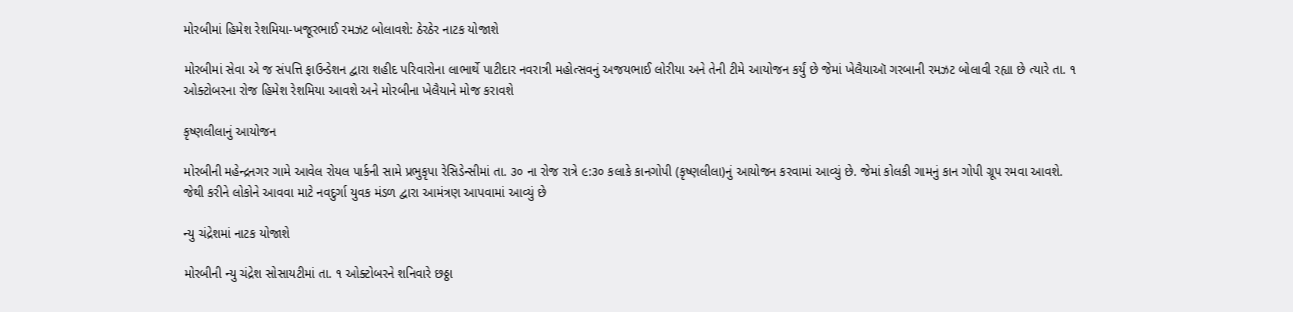મોરબીમાં હિમેશ રેશમિયા-ખજૂરભાઈ રમઝટ બોલાવશે: ઠેરઠેર નાટક યોજાશે

મોરબીમાં સેવા એ જ સંપત્તિ ફાઉન્ડેશન દ્વારા શહીદ પરિવારોના લાભાર્થે પાટીદાર નવરાત્રી મહોત્સવનું અજયભાઈ લોરીયા અને તેની ટીમે આયોજન કર્યું છે જેમાં ખેલૈયાઑ ગરબાની રમઝટ બોલાવી રહ્યા છે ત્યારે તા. ૧ ઓક્ટોબરના રોજ હિમેશ રેશમિયા આવશે અને મોરબીના ખેલૈયાને મોજ કરાવશે

કૃષ્ણલીલાનું આયોજન

મોરબીની મહેન્દ્રનગર ગામે આવેલ રોયલ પાર્કની સામે પ્રભુકૃપા રેસિડેન્સીમાં તા. ૩૦ ના રોજ રાત્રે ૯:૩૦ કલાકે કાનગોપી (કૃષ્ણલીલા)નું આયોજન કરવામાં આવ્યું છે. જેમાં કોલકી ગામનું કાન ગોપી ગ્રૂપ રમવા આવશે. જેથી કરીને લોકોને આવવા માટે નવદુર્ગા યુવક મંડળ દ્વારા આમંત્રણ આપવામાં આવ્યું છે

ન્યુ ચંદ્રેશમાં નાટક યોજાશે

મોરબીની ન્યુ ચંદ્રેશ સોસાયટીમાં તા. ૧ ઓક્ટોબરને શનિવારે છઠ્ઠા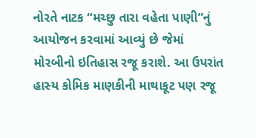નોરતે નાટક “મચ્છુ તારા વહેતા પાણી”નું આયોજન કરવામાં આવ્યું છે જેમાં મોરબીનો ઇતિહાસ રજૂ કરાશે. આ ઉપરાંત હાસ્ય કોમિક માણકીની માથાકૂટ પણ રજૂ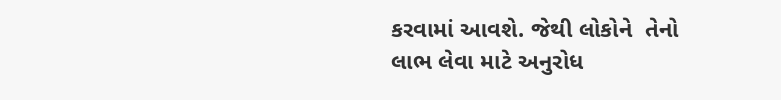કરવામાં આવશે. જેથી લોકોને  તેનો લાભ લેવા માટે અનુરોધ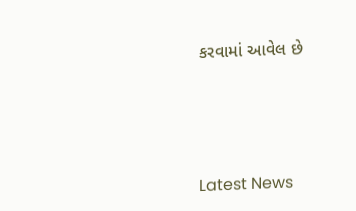કરવામાં આવેલ છે






Latest News